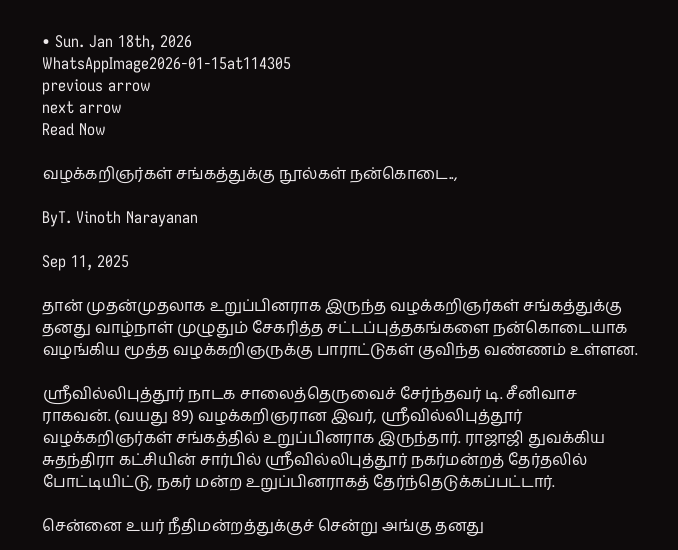• Sun. Jan 18th, 2026
WhatsAppImage2026-01-15at114305
previous arrow
next arrow
Read Now

வழக்கறிஞர்கள் சங்கத்துக்கு நூல்கள் நன்கொடை..,

ByT. Vinoth Narayanan

Sep 11, 2025

தான் முதன்முதலாக உறுப்பினராக இருந்த வழக்கறிஞர்கள் சங்கத்துக்கு தனது வாழ்நாள் முழுதும் சேகரித்த சட்டப்புத்தகங்களை நன்கொடையாக வழங்கிய மூத்த வழக்கறிஞருக்கு பாராட்டுகள் குவிந்த வண்ணம் உள்ளன.

ஸ்ரீவில்லிபுத்தூர் நாடக சாலைத்தெருவைச் சேர்ந்தவர் டி. சீனிவாச ராகவன். (வயது 89) வழக்கறிஞரான இவர், ஸ்ரீவில்லிபுத்தூர் வழக்கறிஞர்கள் சங்கத்தில் உறுப்பினராக இருந்தார். ராஜாஜி துவக்கிய சுதந்திரா கட்சியின் சார்பில் ஸ்ரீவில்லிபுத்தூர் நகர்மன்றத் தேர்தலில் போட்டியிட்டு, நகர் மன்ற உறுப்பினராகத் தேர்ந்தெடுக்கப்பட்டார்.

சென்னை உயர் நீதிமன்றத்துக்குச் சென்று அங்கு தனது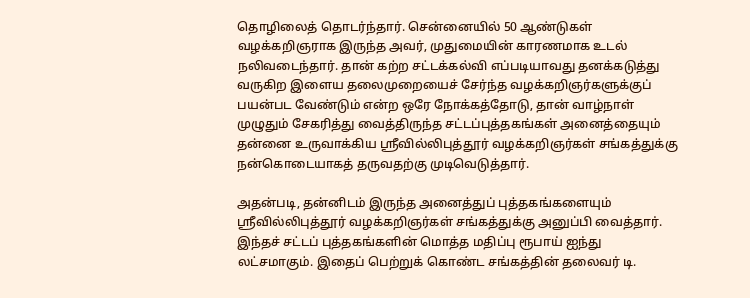தொழிலைத் தொடர்ந்தார். சென்னையில் 50 ஆண்டுகள் வழக்கறிஞராக இருந்த அவர், முதுமையின் காரணமாக உடல் நலிவடைந்தார். தான் கற்ற சட்டக்கல்வி எப்படியாவது தனக்கடுத்து வருகிற இளைய தலைமுறையைச் சேர்ந்த வழக்கறிஞர்களுக்குப் பயன்பட வேண்டும் என்ற ஒரே நோக்கத்தோடு, தான் வாழ்நாள் முழுதும் சேகரித்து வைத்திருந்த சட்டப்புத்தகங்கள் அனைத்தையும் தன்னை உருவாக்கிய ஸ்ரீவில்லிபுத்தூர் வழக்கறிஞர்கள் சங்கத்துக்கு நன்கொடையாகத் தருவதற்கு முடிவெடுத்தார்.

அதன்படி, தன்னிடம் இருந்த அனைத்துப் புத்தகங்களையும் ஸ்ரீவில்லிபுத்தூர் வழக்கறிஞர்கள் சங்கத்துக்கு அனுப்பி வைத்தார். இந்தச் சட்டப் புத்தகங்களின் மொத்த மதிப்பு ரூபாய் ஐந்து லட்சமாகும். இதைப் பெற்றுக் கொண்ட சங்கத்தின் தலைவர் டி.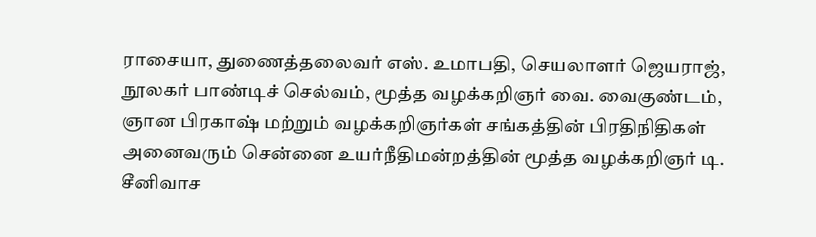ராசையா, துணைத்தலைவர் எஸ். உமாபதி, செயலாளர் ஜெயராஜ், நூலகர் பாண்டிச் செல்வம், மூத்த வழக்கறிஞர் வை. வைகுண்டம், ஞான பிரகாஷ் மற்றும் வழக்கறிஞர்கள் சங்கத்தின் பிரதிநிதிகள் அனைவரும் சென்னை உயர்நீதிமன்றத்தின் மூத்த வழக்கறிஞர் டி. சீனிவாச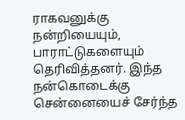ராகவனுக்கு நன்றியையும், பாராட்டுகளையும் தெரிவித்தனர். இந்த நன்கொடைக்கு சென்னையைச் சேர்ந்த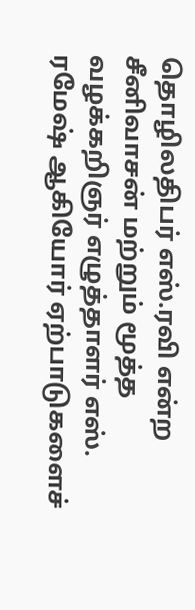தொழிலதிபர் எஸ்.ரவி என்ற சீனிவாசன் மற்றும் மூத்த வழக்கறிஞர் எழுத்தாளர் எஸ். ரமேஷ் ஆகியோர் ஏற்பாடுகளைச்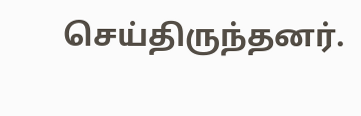செய்திருந்தனர்.